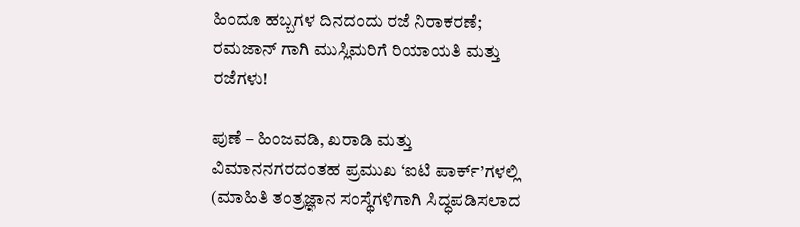ಹಿಂದೂ ಹಬ್ಬಗಳ ದಿನದಂದು ರಜೆ ನಿರಾಕರಣೆ; ರಮಜಾನ್ ಗಾಗಿ ಮುಸ್ಲಿಮರಿಗೆ ರಿಯಾಯತಿ ಮತ್ತು ರಜೆಗಳು!

ಪುಣೆ – ಹಿಂಜವಡಿ, ಖರಾಡಿ ಮತ್ತು ವಿಮಾನನಗರದಂತಹ ಪ್ರಮುಖ ‘ಐಟಿ ಪಾರ್ಕ್’ಗಳಲ್ಲಿ (ಮಾಹಿತಿ ತಂತ್ರಜ್ಞಾನ ಸಂಸ್ಥೆಗಳಿಗಾಗಿ ಸಿದ್ಧಪಡಿಸಲಾದ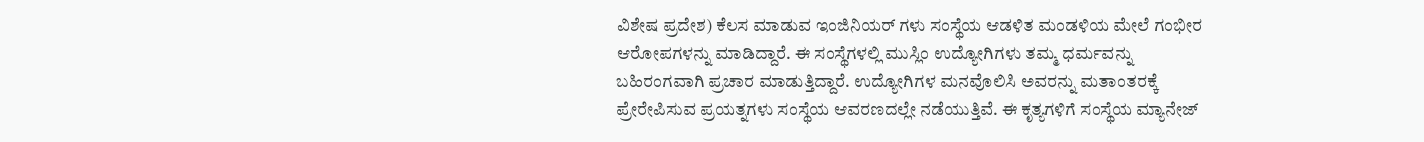ವಿಶೇಷ ಪ್ರದೇಶ) ಕೆಲಸ ಮಾಡುವ ಇಂಜಿನಿಯರ್ ಗಳು ಸಂಸ್ಥೆಯ ಆಡಳಿತ ಮಂಡಳಿಯ ಮೇಲೆ ಗಂಭೀರ ಆರೋಪಗಳನ್ನು ಮಾಡಿದ್ದಾರೆ. ಈ ಸಂಸ್ಥೆಗಳಲ್ಲಿ ಮುಸ್ಲಿಂ ಉದ್ಯೋಗಿಗಳು ತಮ್ಮ ಧರ್ಮವನ್ನು ಬಹಿರಂಗವಾಗಿ ಪ್ರಚಾರ ಮಾಡುತ್ತಿದ್ದಾರೆ. ಉದ್ಯೋಗಿಗಳ ಮನವೊಲಿಸಿ ಅವರನ್ನು ಮತಾಂತರಕ್ಕೆ ಪ್ರೇರೇಪಿಸುವ ಪ್ರಯತ್ನಗಳು ಸಂಸ್ಥೆಯ ಆವರಣದಲ್ಲೇ ನಡೆಯುತ್ತಿವೆ. ಈ ಕೃತ್ಯಗಳಿಗೆ ಸಂಸ್ಥೆಯ ಮ್ಯಾನೇಜ್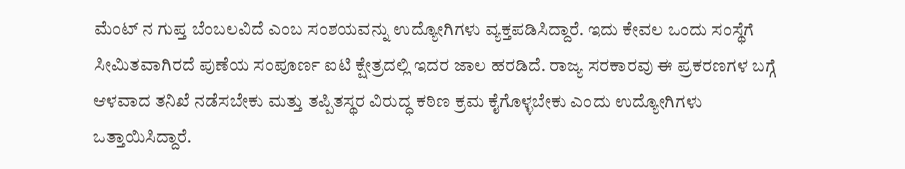ಮೆಂಟ್ ನ ಗುಪ್ತ ಬೆಂಬಲವಿದೆ ಎಂಬ ಸಂಶಯವನ್ನು ಉದ್ಯೋಗಿಗಳು ವ್ಯಕ್ತಪಡಿಸಿದ್ದಾರೆ. ಇದು ಕೇವಲ ಒಂದು ಸಂಸ್ಥೆಗೆ ಸೀಮಿತವಾಗಿರದೆ ಪುಣೆಯ ಸಂಪೂರ್ಣ ಐಟಿ ಕ್ಷೇತ್ರದಲ್ಲಿ ಇದರ ಜಾಲ ಹರಡಿದೆ. ರಾಜ್ಯ ಸರಕಾರವು ಈ ಪ್ರಕರಣಗಳ ಬಗ್ಗೆ ಆಳವಾದ ತನಿಖೆ ನಡೆಸಬೇಕು ಮತ್ತು ತಪ್ಪಿತಸ್ಥರ ವಿರುದ್ಧ ಕಠಿಣ ಕ್ರಮ ಕೈಗೊಳ್ಳಬೇಕು ಎಂದು ಉದ್ಯೋಗಿಗಳು ಒತ್ತಾಯಿಸಿದ್ದಾರೆ.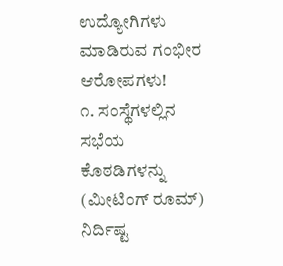ಉದ್ಯೋಗಿಗಳು ಮಾಡಿರುವ ಗಂಭೀರ ಆರೋಪಗಳು!
೧. ಸಂಸ್ಥೆಗಳಲ್ಲಿನ ಸಭೆಯ ಕೊಠಡಿಗಳನ್ನು (ಮೀಟಿಂಗ್ ರೂಮ್) ನಿರ್ದಿಷ್ಟ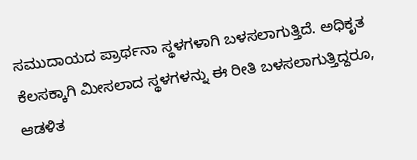ಸಮುದಾಯದ ಪ್ರಾರ್ಥನಾ ಸ್ಥಳಗಳಾಗಿ ಬಳಸಲಾಗುತ್ತಿದೆ. ಅಧಿಕೃತ ಕೆಲಸಕ್ಕಾಗಿ ಮೀಸಲಾದ ಸ್ಥಳಗಳನ್ನು ಈ ರೀತಿ ಬಳಸಲಾಗುತ್ತಿದ್ದರೂ, ಆಡಳಿತ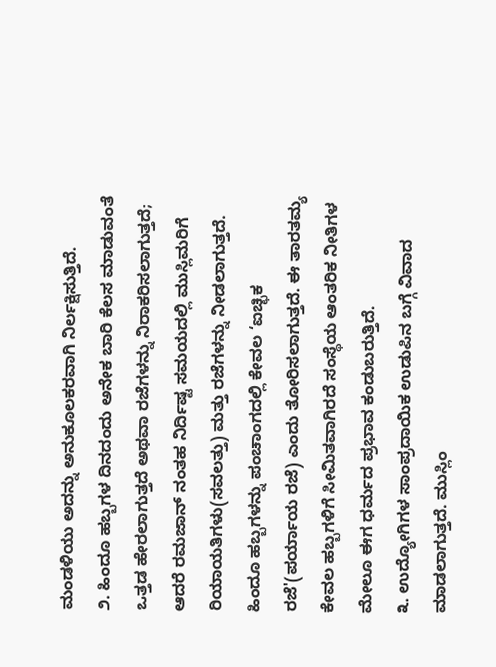ಮಂಡಳಿಯು ಅದನ್ನು ಅನುಕೂಲಕರವಾಗಿ ನಿರ್ಲಕ್ಷಿಸುತ್ತಿದೆ.
೨. ಹಿಂದೂ ಹಬ್ಬಗಳ ದಿನದಂದು ಅನೇಕ ಬಾರಿ ಕೆಲಸ ಮಾಡುವಂತೆ ಒತ್ತಡ ಹೇರಲಾಗುತ್ತದೆ ಅಥವಾ ರಜೆಗಳನ್ನು ನಿರಾಕರಿಸಲಾಗುತ್ತದೆ; ಆದರೆ ರಮಜಾನ್ ನಂತಹ ನಿರ್ದಿಷ್ಟ ಸಮಯದಲ್ಲಿ ಮುಸ್ಲಿಮರಿಗೆ ರಿಯಾಯತಿಗಳು(ಸವಲತ್ತು) ಮತ್ತು ರಜೆಗಳನ್ನು ನೀಡಲಾಗುತ್ತದೆ. ಹಿಂದೂ ಹಬ್ಬಗಳನ್ನು ಪಂಚಾಂಗದಲ್ಲಿ ಕೇವಲ ‘ಐಚ್ಛಿಕ ರಜೆ'(ಪರ್ಯಾಯ ರಜೆ) ಎಂದು ತೋರಿಸಲಾಗುತ್ತದೆ. ಈ ತಾರತಮ್ಯ ಕೇವಲ ಹಬ್ಬಗಳಿಗೆ ಸೀಮಿತವಾಗಿರದೆ ಸಂಸ್ಥೆಯ ಆಂತರಿಕ ನೀತಿಗಳ ಮೇಲೂ ಈಗ ಧರ್ಮದ ಪ್ರಭಾವ ಕಂಡುಬರುತ್ತಿದೆ.
೩. ಉದ್ಯೋಗಿಗಳ ಸಾಂಪ್ರದಾಯಿಕ ಉಡುಪಿನ ಬಗ್ಗೆ ವಿವಾದ ಮಾಡಲಾಗುತ್ತದೆ. ಮುಸ್ಲಿಂ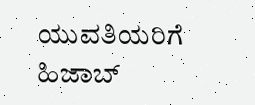ಯುವತಿಯರಿಗೆ ಹಿಜಾಬ್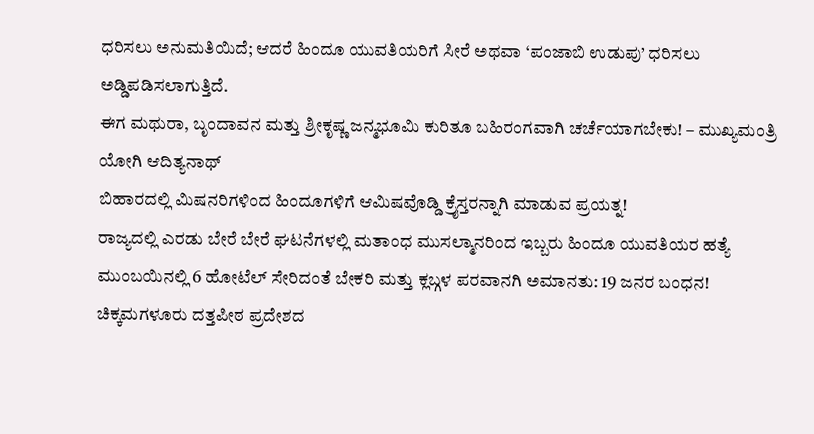ಧರಿಸಲು ಅನುಮತಿಯಿದೆ; ಆದರೆ ಹಿಂದೂ ಯುವತಿಯರಿಗೆ ಸೀರೆ ಅಥವಾ ‘ಪಂಜಾಬಿ ಉಡುಪು’ ಧರಿಸಲು ಅಡ್ಡಿಪಡಿಸಲಾಗುತ್ತಿದೆ.
ಈಗ ಮಥುರಾ, ಬೃಂದಾವನ ಮತ್ತು ಶ್ರೀಕೃಷ್ಣ ಜನ್ಮಭೂಮಿ ಕುರಿತೂ ಬಹಿರಂಗವಾಗಿ ಚರ್ಚೆಯಾಗಬೇಕು! – ಮುಖ್ಯಮಂತ್ರಿ ಯೋಗಿ ಆದಿತ್ಯನಾಥ್
ಬಿಹಾರದಲ್ಲಿ ಮಿಷನರಿಗಳಿಂದ ಹಿಂದೂಗಳಿಗೆ ಆಮಿಷವೊಡ್ಡಿ ಕ್ರೈಸ್ತರನ್ನಾಗಿ ಮಾಡುವ ಪ್ರಯತ್ನ!
ರಾಜ್ಯದಲ್ಲಿ ಎರಡು ಬೇರೆ ಬೇರೆ ಘಟನೆಗಳಲ್ಲಿ ಮತಾಂಧ ಮುಸಲ್ಮಾನರಿಂದ ಇಬ್ಬರು ಹಿಂದೂ ಯುವತಿಯರ ಹತ್ಯೆ
ಮುಂಬಯಿನಲ್ಲಿ 6 ಹೋಟೆಲ್ ಸೇರಿದಂತೆ ಬೇಕರಿ ಮತ್ತು ಕ್ಲಬ್ಗಳ ಪರವಾನಗಿ ಅಮಾನತು: 19 ಜನರ ಬಂಧನ!
ಚಿಕ್ಕಮಗಳೂರು ದತ್ತಪೀಠ ಪ್ರದೇಶದ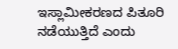ಇಸ್ಲಾಮೀಕರಣದ ಪಿತೂರಿ ನಡೆಯುತ್ತಿದೆ ಎಂದು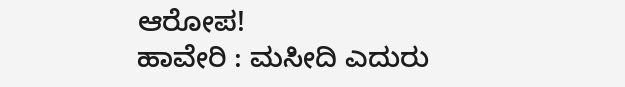ಆರೋಪ!
ಹಾವೇರಿ : ಮಸೀದಿ ಎದುರು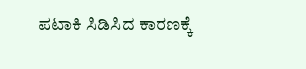ಪಟಾಕಿ ಸಿಡಿಸಿದ ಕಾರಣಕ್ಕೆ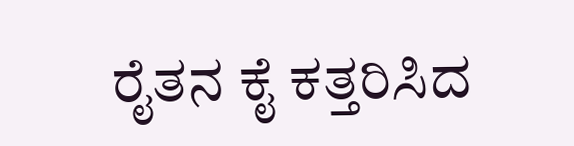ರೈತನ ಕೈ ಕತ್ತರಿಸಿದ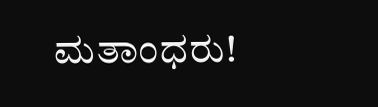ಮತಾಂಧರು!